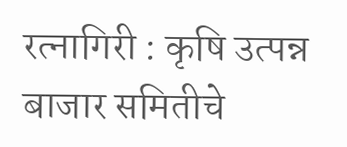रत्नागिरी : कृषि उत्पन्न बाजार समितीचे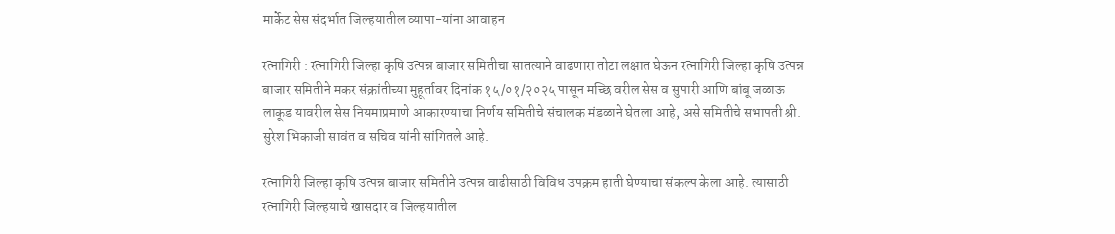मार्केट सेस संदर्भात जिल्हयातील व्यापा-यांना आवाहन

रत्नागिरी : रत्नागिरी जिल्हा कृषि उत्पन्न बाजार समितीचा सातत्याने वाढणारा तोटा लक्षात घेऊन रत्नागिरी जिल्हा कृषि उत्पन्न बाजार समितीने मकर संक्रांतीच्या मुहूर्तावर दिनांक १५/०१/२०२५ पासून मच्छि वरील सेस व सुपारी आणि बांबू जळाऊ लाकूड यावरील सेस नियमाप्रमाणे आकारण्याचा निर्णय समितीचे संचालक मंडळाने घेतला आहे, असे समितीचे सभापती श्री. सुरेश भिकाजी सावंत व सचिव यांनी सांगितले आहे.

रत्नागिरी जिल्हा कृषि उत्पन्न बाजार समितीने उत्पन्न वाढीसाठी विविध उपक्रम हाती घेण्याचा संकल्प केला आहे. त्यासाठी रत्नागिरी जिल्हयाचे खासदार व जिल्हयातील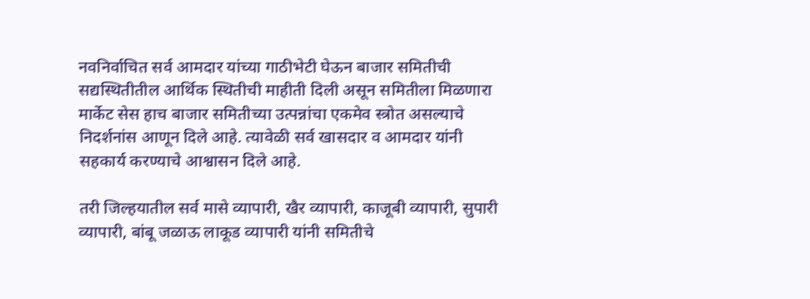नवनिर्वाचित सर्व आमदार यांच्या गाठीभेटी घेऊन बाजार समितीची सद्यस्थितीतील आर्थिक स्थितीची माहीती दिली असून समितीला मिळणारा मार्केट सेस हाच बाजार समितीच्या उत्पन्नांचा एकमेव स्त्रोत असल्याचे निदर्शनांस आणून दिले आहे. त्यावेळी सर्व खासदार व आमदार यांनी सहकार्य करण्याचे आश्वासन दिले आहे.

तरी जिल्हयातील सर्व मासे व्यापारी, खैर व्यापारी, काजूबी व्यापारी, सुपारी व्यापारी, बांबू जळाऊ लाकूड व्यापारी यांनी समितीचे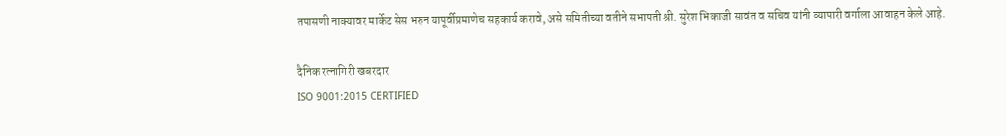तपासणी नाक्यावर मार्केट सेस भरुन यापूर्वीप्रमाणेच सहकार्य करावे, असे समितीच्या वतीने सभापती श्री. सुरेश भिकाजी सावंत व सचिव यांनी व्यापारी वर्गाला आवाहन केले आहे.

दैनिक रत्नागिरी खबरदार
ISO 9001:2015 CERTIFIED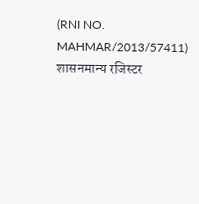(RNI NO. MAHMAR/2013/57411)
शासनमान्य रजिस्टर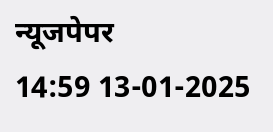न्यूजपेपर
14:59 13-01-2025